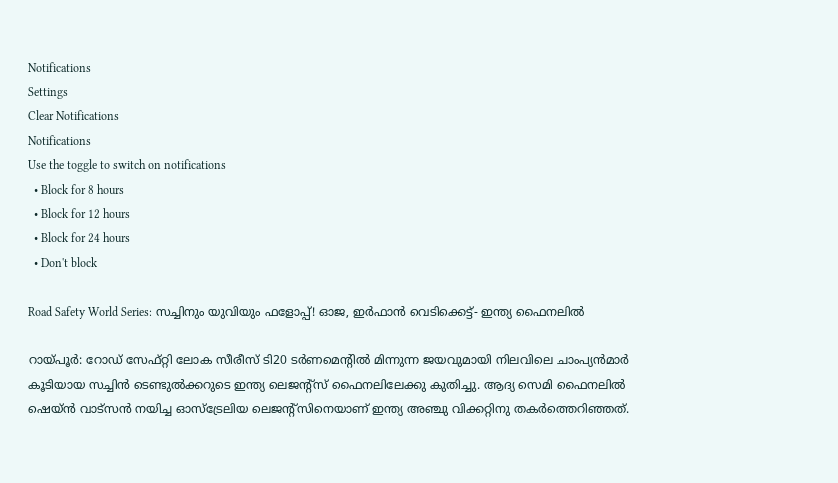Notifications
Settings
Clear Notifications
Notifications
Use the toggle to switch on notifications
  • Block for 8 hours
  • Block for 12 hours
  • Block for 24 hours
  • Don't block

Road Safety World Series: സച്ചിനും യുവിയും ഫളോപ്പ്! ഓജ, ഇര്‍ഫാന്‍ വെടിക്കെട്ട്- ഇന്ത്യ ഫൈനലില്‍

റായ്പൂര്‍: റോഡ് സേഫ്റ്റി ലോക സീരീസ് ടി20 ടര്‍ണമെന്റില്‍ മിന്നുന്ന ജയവുമായി നിലവിലെ ചാംപ്യന്‍മാര്‍ കൂടിയായ സച്ചിന്‍ ടെണ്ടുല്‍ക്കറുടെ ഇന്ത്യ ലെജന്റ്‌സ് ഫൈനലിലേക്കു കുതിച്ചു. ആദ്യ സെമി ഫൈനലില്‍ ഷെയ്ന്‍ വാട്‌സന്‍ നയിച്ച ഓസ്‌ട്രേലിയ ലെജന്റ്‌സിനെയാണ് ഇന്ത്യ അഞ്ചു വിക്കറ്റിനു തകര്‍ത്തെറിഞ്ഞത്.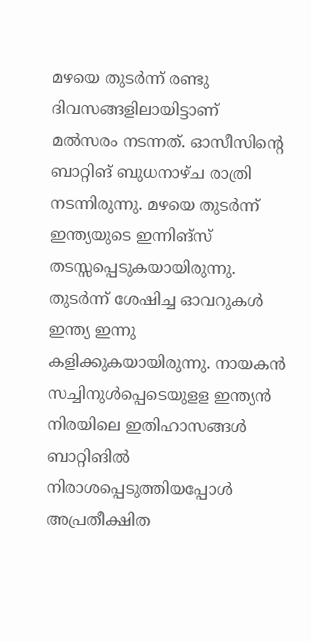മഴയെ തുടര്‍ന്ന് രണ്ടു ദിവസങ്ങളിലായിട്ടാണ് മല്‍സരം നടന്നത്. ഓസീസിന്റെ ബാറ്റിങ് ബുധനാഴ്ച രാത്രി നടന്നിരുന്നു. മഴയെ തുടര്‍ന്ന് ഇന്ത്യയുടെ ഇന്നിങ്‌സ് തടസ്സപ്പെടുകയായിരുന്നു. തുടര്‍ന്ന് ശേഷിച്ച ഓവറുകള്‍ ഇന്ത്യ ഇന്നു കളിക്കുകയായിരുന്നു. നായകന്‍ സച്ചിനുള്‍പ്പെടെയുളള ഇന്ത്യന്‍ നിരയിലെ ഇതിഹാസങ്ങള്‍ ബാറ്റിങില്‍ നിരാശപ്പെടുത്തിയപ്പോള്‍ അപ്രതീക്ഷിത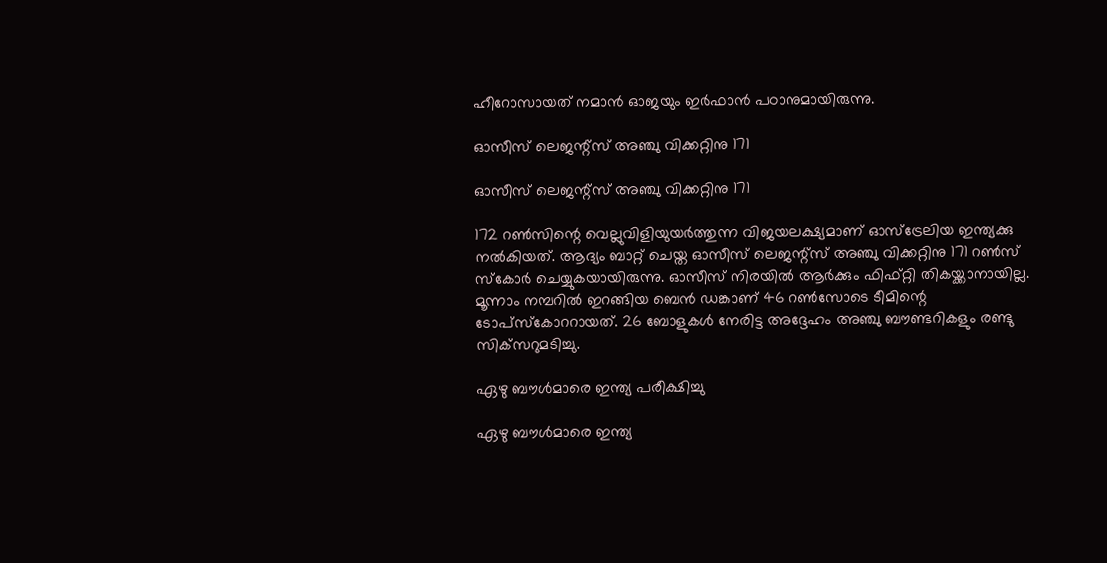ഹീറോസായത് നമാന്‍ ഓജയും ഇര്‍ഫാന്‍ പഠാനുമായിരുന്നു.

ഓസീസ് ലെജന്റ്‌സ് അഞ്ചു വിക്കറ്റിനു 171

ഓസീസ് ലെജന്റ്‌സ് അഞ്ചു വിക്കറ്റിനു 171

172 റണ്‍സിന്റെ വെല്ലുവിളിയുയര്‍ത്തുന്ന വിജയലക്ഷ്യമാണ് ഓസ്‌ട്രേലിയ ഇന്ത്യക്കു നല്‍കിയത്. ആദ്യം ബാറ്റ് ചെയ്ത ഓസീസ് ലെജന്റ്‌സ് അഞ്ചു വിക്കറ്റിനു 171 റണ്‍സ് സ്‌കോര്‍ ചെയ്യുകയായിരുന്നു. ഓസീസ് നിരയില്‍ ആര്‍ക്കും ഫിഫ്റ്റി തികയ്ക്കാനായില്ല. മൂന്നാം നമ്പറില്‍ ഇറങ്ങിയ ബെന്‍ ഡങ്കാണ് 46 റണ്‍സോടെ ടീമിന്റെ ടോപ്‌സ്‌കോററായത്. 26 ബോളുകള്‍ നേരിട്ട അദ്ദേഹം അഞ്ചു ബൗണ്ടറികളും രണ്ടു സിക്‌സറുമടിച്ചു.

ഏഴു ബൗള്‍മാരെ ഇന്ത്യ പരീക്ഷിച്ചു

ഏഴു ബൗള്‍മാരെ ഇന്ത്യ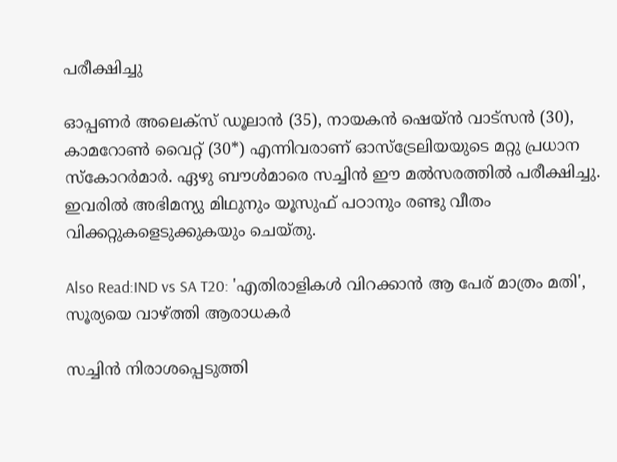പരീക്ഷിച്ചു

ഓപ്പണര്‍ അലെക്‌സ് ഡൂലാന്‍ (35), നായകന്‍ ഷെയ്ന്‍ വാട്‌സന്‍ (30), കാമറോണ്‍ വൈറ്റ് (30*) എന്നിവരാണ് ഓസ്‌ട്രേലിയയുടെ മറ്റു പ്രധാന സ്‌കോറര്‍മാര്‍. ഏഴു ബൗള്‍മാരെ സച്ചിന്‍ ഈ മല്‍സരത്തില്‍ പരീക്ഷിച്ചു. ഇവരില്‍ അഭിമന്യു മിഥുനും യൂസുഫ് പഠാനും രണ്ടു വീതം വിക്കറ്റുകളെടുക്കുകയും ചെയ്തു.

Also Read:IND vs SA T20: 'എതിരാളികള്‍ വിറക്കാന്‍ ആ പേര് മാത്രം മതി', സൂര്യയെ വാഴ്ത്തി ആരാധകര്‍

സച്ചിന്‍ നിരാശപ്പെടുത്തി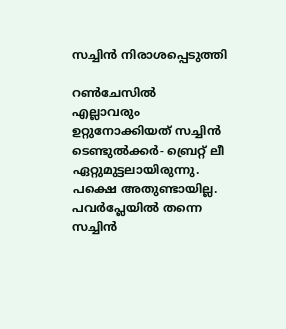സച്ചിന്‍ നിരാശപ്പെടുത്തി

റണ്‍ചേസില്‍ എല്ലാവരും ഉറ്റുനോക്കിയത് സച്ചിന്‍ ടെണ്ടുല്‍ക്കര്‍- ബ്രെറ്റ് ലീ ഏറ്റുമുട്ടലായിരുന്നു. പക്ഷെ അതുണ്ടായില്ല. പവര്‍പ്ലേയില്‍ തന്നെ സച്ചിന്‍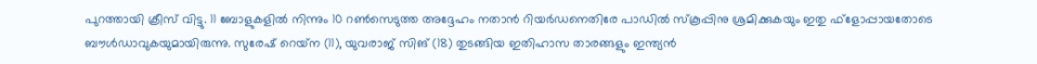പുറത്തായി ക്രീസ് വിട്ടു. 11 ബോളുകളില്‍ നിന്നും 10 റണ്‍സെടുത്ത അദ്ദേഹം നതാന്‍ റിയര്‍ഡനെതിരേ പാഡില്‍ സ്‌കൂപ്പിനു ശ്രമിക്കുകയും ഇതു ഫ്‌ളോപ്പായതോടെ ബൗള്‍ഡാവുകയുമായിരുന്നു. സുരേഷ് റെയ്‌ന (11), യുവരാജ് സിങ് (18) തുടങ്ങിയ ഇതിഹാസ താരങ്ങളും ഇന്ത്യന്‍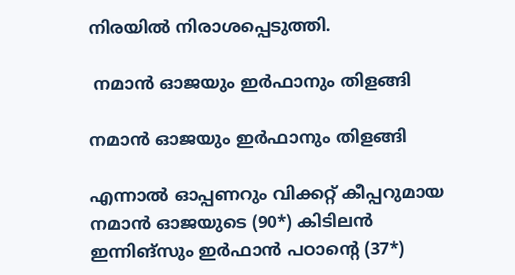നിരയില്‍ നിരാശപ്പെടുത്തി.

 നമാന്‍ ഓജയും ഇര്‍ഫാനും തിളങ്ങി

നമാന്‍ ഓജയും ഇര്‍ഫാനും തിളങ്ങി

എന്നാല്‍ ഓപ്പണറും വിക്കറ്റ് കീപ്പറുമായ നമാന്‍ ഓജയുടെ (90*) കിടിലന്‍ ഇന്നിങ്‌സും ഇര്‍ഫാന്‍ പഠാന്റെ (37*)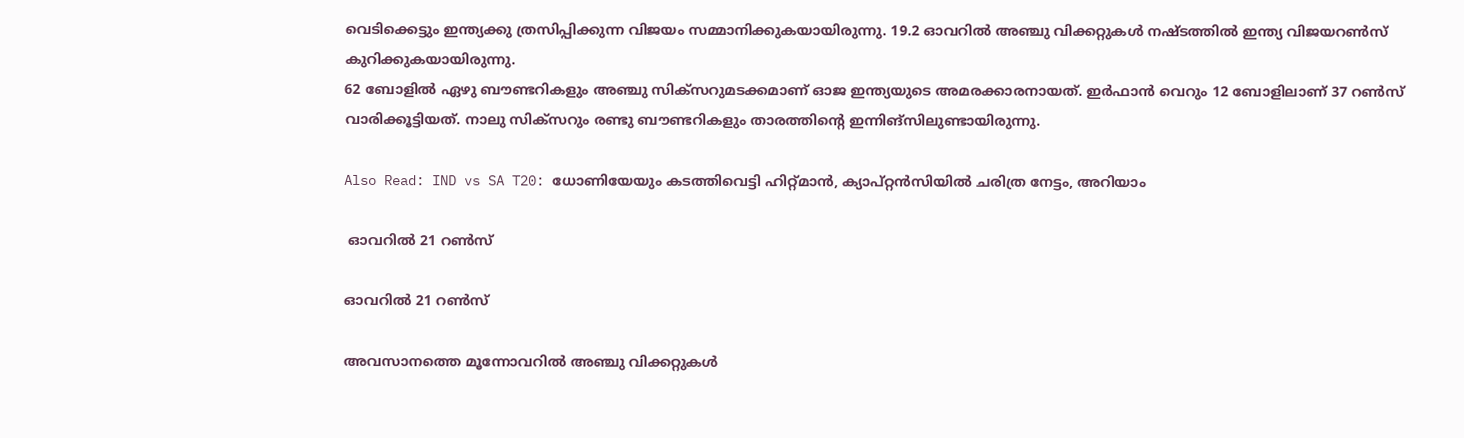വെടിക്കെട്ടും ഇന്ത്യക്കു ത്രസിപ്പിക്കുന്ന വിജയം സമ്മാനിക്കുകയായിരുന്നു. 19.2 ഓവറില്‍ അഞ്ചു വിക്കറ്റുകള്‍ നഷ്ടത്തില്‍ ഇന്ത്യ വിജയറണ്‍സ് കുറിക്കുകയായിരുന്നു.
62 ബോളില്‍ ഏഴു ബൗണ്ടറികളും അഞ്ചു സിക്‌സറുമടക്കമാണ് ഓജ ഇന്ത്യയുടെ അമരക്കാരനായത്. ഇര്‍ഫാന്‍ വെറും 12 ബോളിലാണ് 37 റണ്‍സ് വാരിക്കൂട്ടിയത്. നാലു സിക്‌സറും രണ്ടു ബൗണ്ടറികളും താരത്തിന്റെ ഇന്നിങ്‌സിലുണ്ടായിരുന്നു.

Also Read: IND vs SA T20: ധോണിയേയും കടത്തിവെട്ടി ഹിറ്റ്മാന്‍, ക്യാപ്റ്റന്‍സിയില്‍ ചരിത്ര നേട്ടം, അറിയാം

 ഓവറില്‍ 21 റണ്‍സ്

ഓവറില്‍ 21 റണ്‍സ്

അവസാനത്തെ മൂന്നോവറില്‍ അഞ്ചു വിക്കറ്റുകള്‍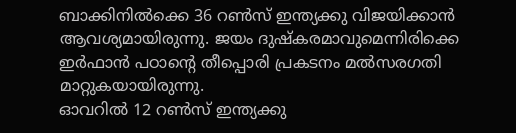ബാക്കിനില്‍ക്കെ 36 റണ്‍സ് ഇന്ത്യക്കു വിജയിക്കാന്‍ ആവശ്യമായിരുന്നു. ജയം ദുഷ്‌കരമാവുമെന്നിരിക്കെ ഇര്‍ഫാന്‍ പഠാന്റെ തീപ്പൊരി പ്രകടനം മല്‍സരഗതി മാറ്റുകയായിരുന്നു.
ഓവറില്‍ 12 റണ്‍സ് ഇന്ത്യക്കു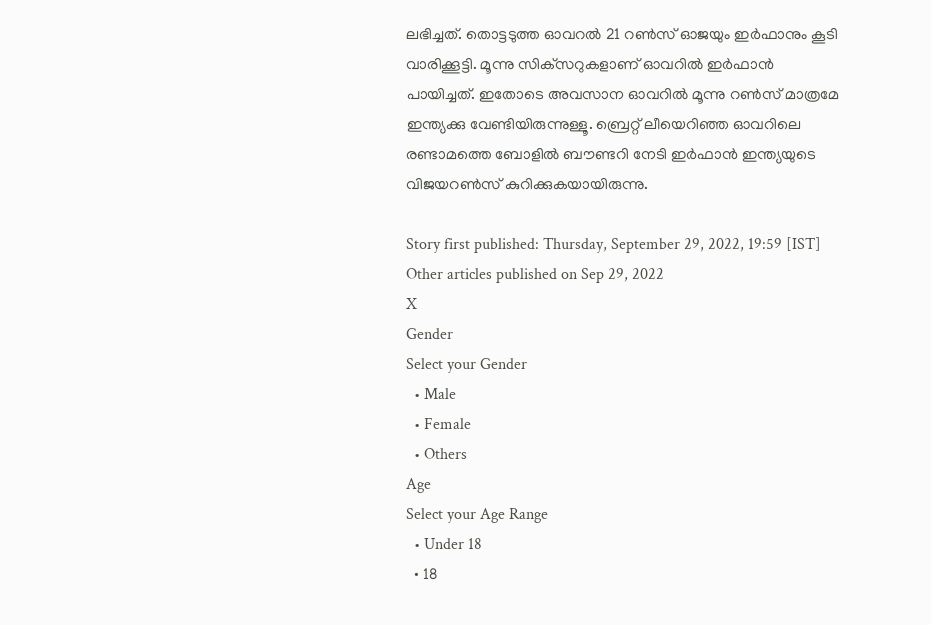ലഭിച്ചത്. തൊട്ടടുത്ത ഓവറല്‍ 21 റണ്‍സ് ഓജയും ഇര്‍ഫാനും കൂടി വാരിക്കൂട്ടി. മൂന്നു സിക്‌സറുകളാണ് ഓവറില്‍ ഇര്‍ഫാന്‍ പായിച്ചത്. ഇതോടെ അവസാന ഓവറില്‍ മൂന്നു റണ്‍സ് മാത്രമേ ഇന്ത്യക്കു വേണ്ടിയിരുന്നുള്ളൂ. ബ്രെറ്റ് ലീയെറിഞ്ഞ ഓവറിലെ രണ്ടാമത്തെ ബോളില്‍ ബൗണ്ടറി നേടി ഇര്‍ഫാന്‍ ഇന്ത്യയുടെ വിജയറണ്‍സ് കുറിക്കുകയായിരുന്നു.

Story first published: Thursday, September 29, 2022, 19:59 [IST]
Other articles published on Sep 29, 2022
X
Gender
Select your Gender
  • Male
  • Female
  • Others
Age
Select your Age Range
  • Under 18
  • 18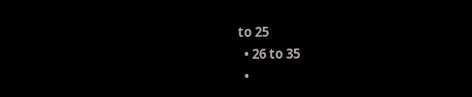to 25
  • 26 to 35
  •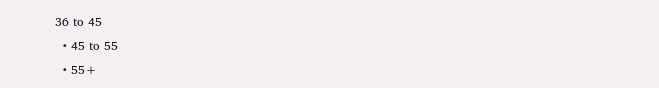36 to 45
  • 45 to 55
  • 55+